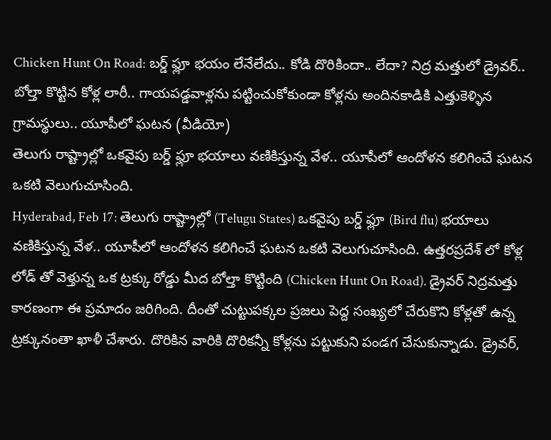Chicken Hunt On Road: బర్డ్ ఫ్లూ భయం లేనేలేదు.. కోడి దొరికిందా.. లేదా? నిద్ర మత్తులో డ్రైవర్.. బోల్తా కొట్టిన కోళ్ల లారీ.. గాయపడ్డవాళ్లను పట్టించుకోకుండా కోళ్లను అందినకాడికి ఎత్తుకెళ్ళిన గ్రామస్థులు.. యూపీలో ఘటన (వీడియో)
తెలుగు రాష్ట్రాల్లో ఒకవైపు బర్డ్ ఫ్లూ భయాలు వణికిస్తున్న వేళ.. యూపీలో ఆందోళన కలిగించే ఘటన ఒకటి వెలుగుచూసింది.
Hyderabad, Feb 17: తెలుగు రాష్ట్రాల్లో (Telugu States) ఒకవైపు బర్డ్ ఫ్లూ (Bird flu) భయాలు వణికిస్తున్న వేళ.. యూపీలో ఆందోళన కలిగించే ఘటన ఒకటి వెలుగుచూసింది. ఉత్తరప్రదేశ్ లో కోళ్ల లోడ్ తో వెళ్తున్న ఒక ట్రక్కు రోడ్డు మీద బోల్తా కొట్టింది (Chicken Hunt On Road). డ్రైవర్ నిద్రమత్తు కారణంగా ఈ ప్రమాదం జరిగింది. దీంతో చుట్టుపక్కల ప్రజలు పెద్ద సంఖ్యలో చేరుకొని కోళ్లతో ఉన్న ట్రక్కునంతా ఖాళీ చేశారు. దొరికిన వారికి దొరికన్నీ కోళ్లను పట్టుకుని పండగ చేసుకున్నాడు. డ్రైవర్,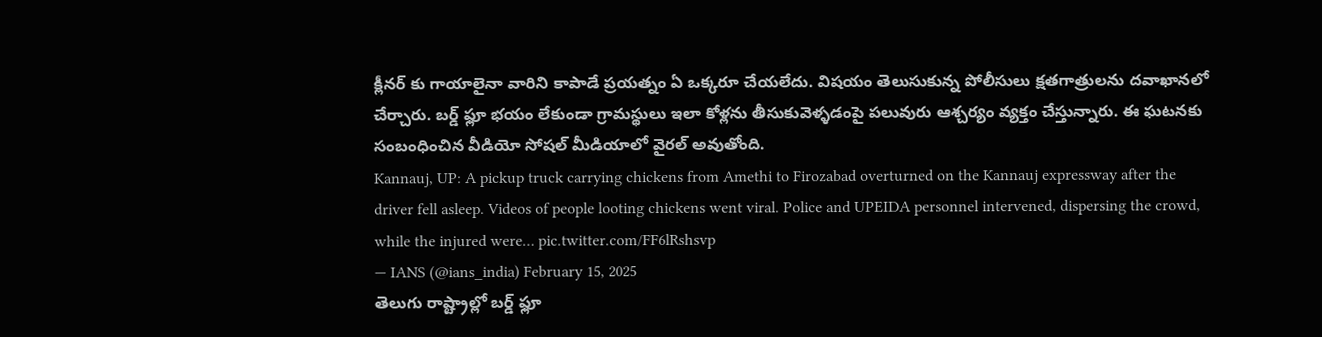క్లీనర్ కు గాయాలైనా వారిని కాపాడే ప్రయత్నం ఏ ఒక్కరూ చేయలేదు. విషయం తెలుసుకున్న పోలీసులు క్షతగాత్రులను దవాఖానలో చేర్చారు. బర్డ్ ఫ్లూ భయం లేకుండా గ్రామస్థులు ఇలా కోళ్లను తీసుకువెళ్ళడంపై పలువురు ఆశ్చర్యం వ్యక్తం చేస్తున్నారు. ఈ ఘటనకు సంబంధించిన వీడియో సోషల్ మీడియాలో వైరల్ అవుతోంది.
Kannauj, UP: A pickup truck carrying chickens from Amethi to Firozabad overturned on the Kannauj expressway after the driver fell asleep. Videos of people looting chickens went viral. Police and UPEIDA personnel intervened, dispersing the crowd, while the injured were… pic.twitter.com/FF6lRshsvp
— IANS (@ians_india) February 15, 2025
తెలుగు రాష్ట్రాల్లో బర్డ్ ఫ్లూ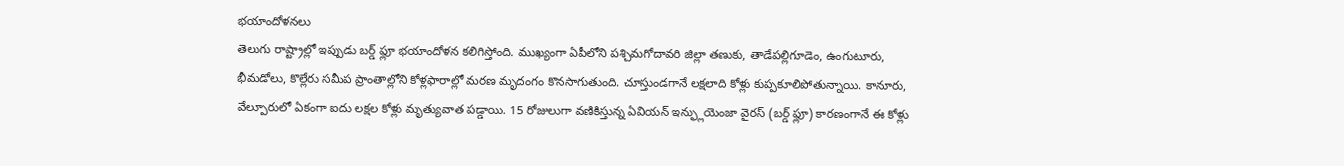భయాందోళనలు
తెలుగు రాష్ట్రాల్లో ఇప్పుడు బర్డ్ ఫ్లూ భయాందోళన కలిగిస్తోంది. ముఖ్యంగా ఏపీలోని పశ్చిమగోదావరి జిల్లా తణుకు, తాడేపల్లిగూడెం, ఉంగుటూరు, భీమడోలు, కొల్లేరు సమీప ప్రాంతాల్లోని కోళ్లఫారాల్లో మరణ మృదంగం కొనసాగుతుంది. చూస్తుండగానే లక్షలాది కోళ్లు కుప్పకూలిపోతున్నాయి. కానూరు, వేల్పూరులో ఏకంగా ఐదు లక్షల కోళ్లు మృత్యువాత పడ్డాయి. 15 రోజులుగా వణికిస్తున్న ఏవియన్ ఇన్ఫ్లుయెంజా వైరస్ (బర్డ్ ఫ్లూ) కారణంగానే ఈ కోళ్లు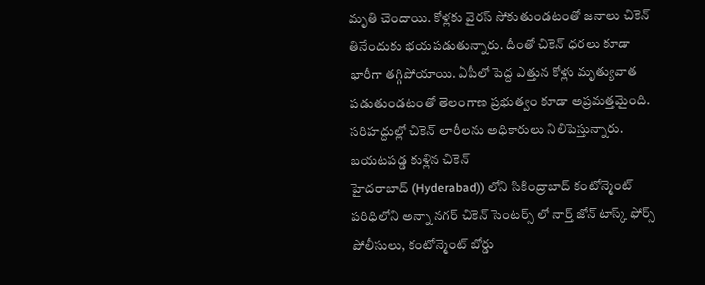మృతి చెందాయి. కోళ్లకు వైరస్ సోకుతుండటంతో జనాలు చికెన్ తినేందుకు భయపడుతున్నారు. దీంతో చికెన్ ధరలు కూడా భారీగా తగ్గిపోయాయి. ఏపీలో పెద్ద ఎత్తున కోళ్లు మృత్యువాత పడుతుండటంతో తెలంగాణ ప్రభుత్వం కూడా అప్రమత్తమైంది. సరిహద్దుల్లో చికెన్ లారీలను అధికారులు నిలిపెస్తున్నారు.
బయటపడ్డ కుళ్లిన చికెన్
హైదరాబాద్ (Hyderabad)) లోని సికింద్రాబాద్ కంటోన్మెంట్ పరిధిలోని అన్నా నగర్ చికెన్ సెంటర్స్ లో నార్త్ జోన్ టాస్క్ ఫోర్స్ పోలీసులు, కంటోన్మెంట్ బోర్డు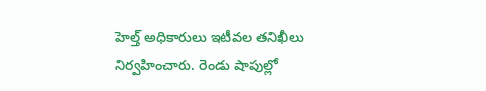హెల్త్ అధికారులు ఇటీవల తనిఖీలు నిర్వహించారు. రెండు షాపుల్లో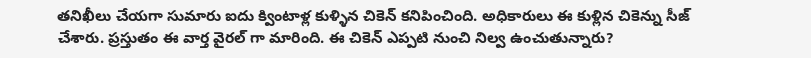తనిఖీలు చేయగా సుమారు ఐదు క్వింటాళ్ల కుళ్ళిన చికెన్ కనిపించింది. అధికారులు ఈ కుళ్లిన చికెన్ను సీజ్ చేశారు. ప్రస్తుతం ఈ వార్త వైరల్ గా మారింది. ఈ చికెన్ ఎప్పటి నుంచి నిల్వ ఉంచుతున్నారు?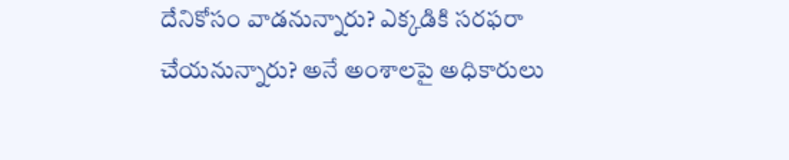దేనికోసం వాడనున్నారు? ఎక్కడికి సరఫరా చేయనున్నారు? అనే అంశాలపై అధికారులు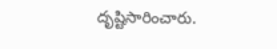దృష్టిసారించారు.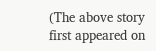(The above story first appeared on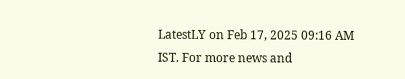LatestLY on Feb 17, 2025 09:16 AM IST. For more news and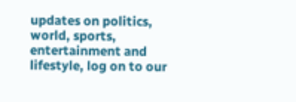updates on politics, world, sports, entertainment and lifestyle, log on to our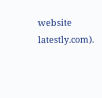website latestly.com).